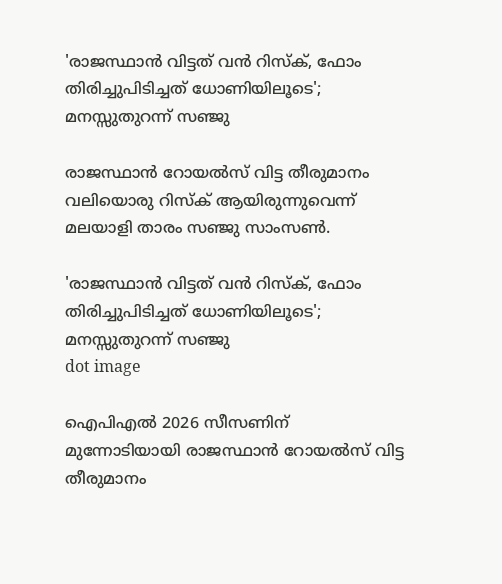'രാജസ്ഥാൻ വിട്ടത് വൻ റിസ്ക്, ഫോം തിരിച്ചുപിടിച്ചത് ധോണിയിലൂടെ'; മനസ്സുതുറന്ന് സഞ്ജു

രാജസ്ഥാന്‍ റോയല്‍സ് വിട്ട തീരുമാനം വലിയൊരു റിസ്‌ക് ആയിരുന്നുവെന്ന് മലയാളി താരം സഞ്ജു സാംസൺ.

'രാജസ്ഥാൻ വിട്ടത് വൻ റിസ്ക്, ഫോം തിരിച്ചുപിടിച്ചത് ധോണിയിലൂടെ'; മനസ്സുതുറന്ന് സഞ്ജു
dot image

ഐപിഎല്‍ 2026 സീസണിന് മുന്നോടിയായി രാജസ്ഥാന്‍ റോയല്‍സ് വിട്ട തീരുമാനം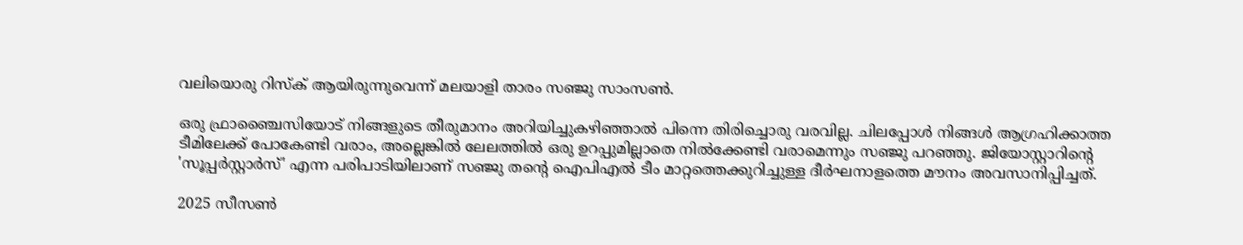വലിയൊരു റിസ്‌ക് ആയിരുന്നുവെന്ന് മലയാളി താരം സഞ്ജു സാംസൺ.

ഒരു ഫ്രാഞ്ചൈസിയോട് നിങ്ങളുടെ തീരുമാനം അറിയിച്ചുകഴിഞ്ഞാല്‍ പിന്നെ തിരിച്ചൊരു വരവില്ല. ചിലപ്പോള്‍ നിങ്ങള്‍ ആഗ്രഹിക്കാത്ത ടീമിലേക്ക് പോകേണ്ടി വരാം, അല്ലെങ്കില്‍ ലേലത്തില്‍ ഒരു ഉറപ്പുമില്ലാതെ നില്‍ക്കേണ്ടി വരാമെന്നും സഞ്ജു പറഞ്ഞു. ജിയോസ്റ്റാറിന്റെ 'സൂപ്പര്‍സ്റ്റാര്‍സ്' എന്ന പരിപാടിയിലാണ് സഞ്ജു തന്റെ ഐപിഎല്‍ ടീം മാറ്റത്തെക്കുറിച്ചുള്ള ദീര്‍ഘനാളത്തെ മൗനം അവസാനിപ്പിച്ചത്.

2025 സീസണ്‍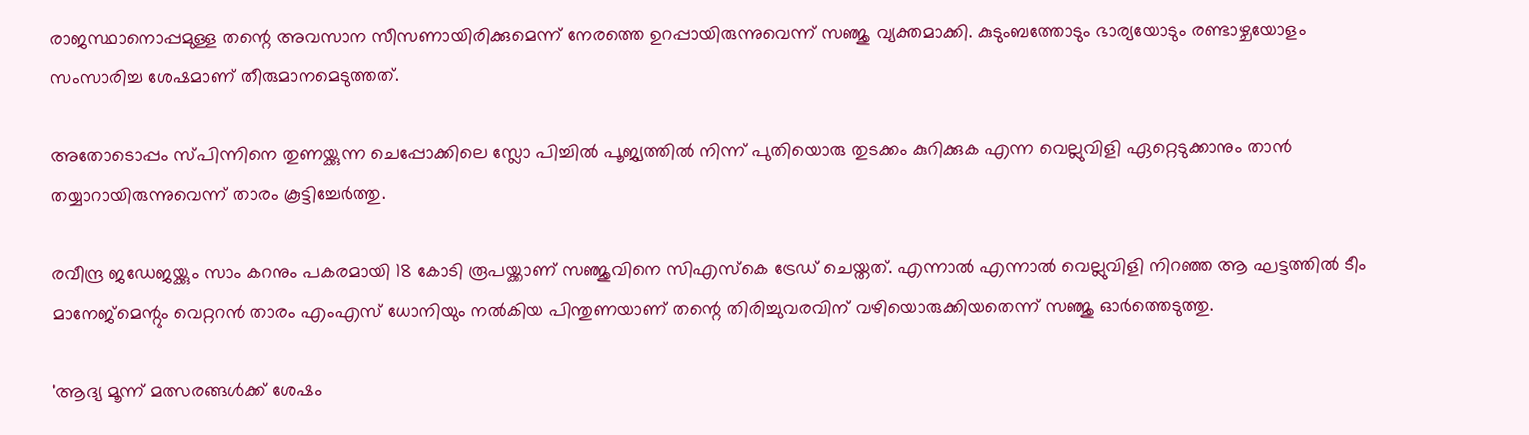രാജസ്ഥാനൊപ്പമുള്ള തന്റെ അവസാന സീസണായിരിക്കുമെന്ന് നേരത്തെ ഉറപ്പായിരുന്നുവെന്ന് സഞ്ജു വ്യക്തമാക്കി. കുടുംബത്തോടും ഭാര്യയോടും രണ്ടാഴ്ചയോളം സംസാരിച്ച ശേഷമാണ് തീരുമാനമെടുത്തത്.

അതോടൊപ്പം സ്പിന്നിനെ തുണയ്ക്കുന്ന ചെപ്പോക്കിലെ സ്ലോ പിച്ചില്‍ പൂജ്യത്തില്‍ നിന്ന് പുതിയൊരു തുടക്കം കുറിക്കുക എന്ന വെല്ലുവിളി ഏറ്റെടുക്കാനും താന്‍ തയ്യാറായിരുന്നുവെന്ന് താരം കൂട്ടിച്ചേര്‍ത്തു.

രവീന്ദ്ര ജഡേജയ്ക്കും സാം കറനും പകരമായി 18 കോടി രൂപയ്ക്കാണ് സഞ്ജുവിനെ സിഎസ്‌കെ ട്രേഡ് ചെയ്തത്. എന്നാല്‍ എന്നാല്‍ വെല്ലുവിളി നിറഞ്ഞ ആ ഘട്ടത്തില്‍ ടീം മാനേജ്മെന്റും വെറ്ററന്‍ താരം എംഎസ് ധോനിയും നല്‍കിയ പിന്തുണയാണ് തന്റെ തിരിച്ചുവരവിന് വഴിയൊരുക്കിയതെന്ന് സഞ്ജു ഓര്‍ത്തെടുത്തു.

'ആദ്യ മൂന്ന് മത്സരങ്ങള്‍ക്ക് ശേഷം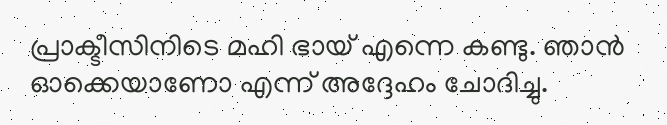പ്രാക്ടീസിനിടെ മഹി ഭായ് എന്നെ കണ്ടു. ഞാന്‍ ഓക്കെയാണോ എന്ന് അദ്ദേഹം ചോദിച്ചു.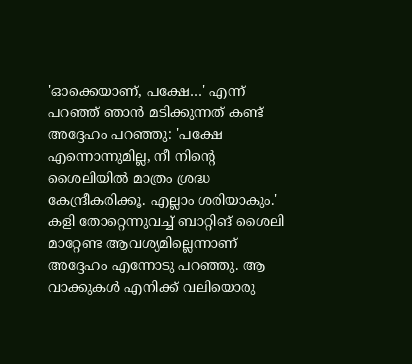'ഓക്കെയാണ്, പക്ഷേ…' എന്ന് പറഞ്ഞ് ഞാന്‍ മടിക്കുന്നത് കണ്ട് അദ്ദേഹം പറഞ്ഞു: 'പക്ഷേ എന്നൊന്നുമില്ല, നീ നിന്റെ ശൈലിയില്‍ മാത്രം ശ്രദ്ധ കേന്ദ്രീകരിക്കൂ. എല്ലാം ശരിയാകും.' കളി തോറ്റെന്നുവച്ച് ബാറ്റിങ് ശൈലി മാറ്റേണ്ട ആവശ്യമില്ലെന്നാണ് അദ്ദേഹം എന്നോടു പറഞ്ഞു. ആ വാക്കുകള്‍ എനിക്ക് വലിയൊരു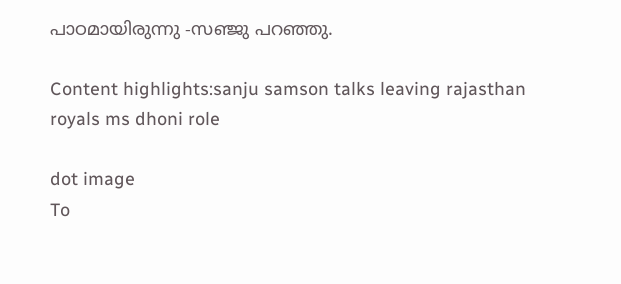പാഠമായിരുന്നു -സഞ്ജു പറഞ്ഞു.

Content highlights:sanju samson talks leaving rajasthan royals ms dhoni role

dot image
To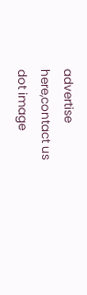advertise here,contact us
dot image